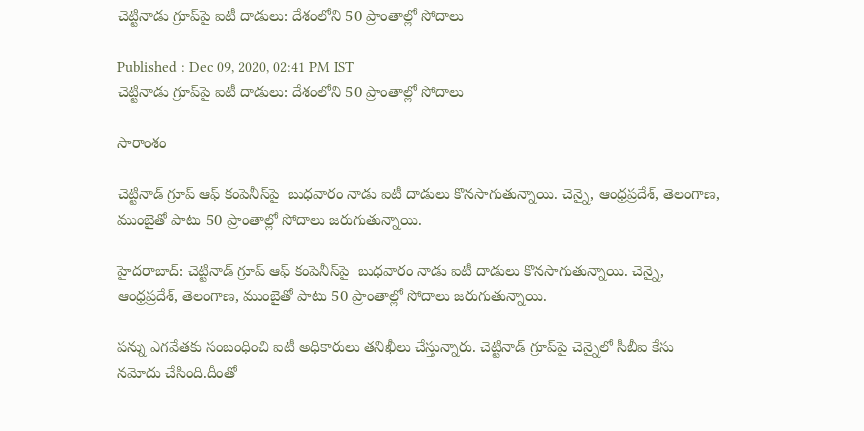చెట్టినాడు గ్రూప్‌పై ఐటీ దాడులు: దేశంలోని 50 ప్రాంతాల్లో సోదాలు

Published : Dec 09, 2020, 02:41 PM IST
చెట్టినాడు గ్రూప్‌పై ఐటీ దాడులు: దేశంలోని 50 ప్రాంతాల్లో సోదాలు

సారాంశం

చెట్టినాడ్ గ్రూప్ ఆఫ్ కంపెనీస్‌పై  బుధవారం నాడు ఐటీ దాడులు కొనసాగుతున్నాయి. చెన్నై, ఆంధ్రప్రదేశ్, తెలంగాణ, ముంబైతో పాటు 50 ప్రాంతాల్లో సోదాలు జరుగుతున్నాయి.

హైదరాబాద్: చెట్టినాడ్ గ్రూప్ ఆఫ్ కంపెనీస్‌పై  బుధవారం నాడు ఐటీ దాడులు కొనసాగుతున్నాయి. చెన్నై, ఆంధ్రప్రదేశ్, తెలంగాణ, ముంబైతో పాటు 50 ప్రాంతాల్లో సోదాలు జరుగుతున్నాయి.

పన్ను ఎగవేతకు సంబంధించి ఐటీ అధికారులు తనిఖీలు చేస్తున్నారు. చెట్టినాడ్ గ్రూప్‌పై చెన్నైలో సీబీఐ కేసు నమోదు చేసింది.దీంతో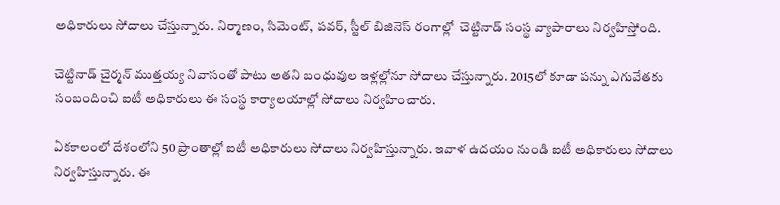అధికారులు సోదాలు చేస్తున్నారు. నిర్మాణం, సిమెంట్, పవర్, స్టీల్ బిజినెస్‌ రంగాల్లో  చెట్టినాడ్ సంస్థ వ్యాపారాలు నిర్వహిస్తోంది.

చెట్టినాడ్ చైర్మన్ ముత్తయ్య నివాసంతో పాటు అతని బంధువుల ఇళ్లల్లోనూ సోదాలు చేస్తున్నారు. 2015లో కూడా పన్ను ఎగువేతకు సంబందించి ఐటీ అధికారులు ఈ సంస్థ కార్యాలయాల్లో సోదాలు నిర్వహించారు.

ఏకకాలంలో దేశంలోని 50 ప్రాంతాల్లో ఐటీ అధికారులు సోదాలు నిర్వహిస్తున్నారు. ఇవాళ ఉదయం నుండి ఐటీ అధికారులు సోదాలు నిర్వహిస్తున్నారు. ఈ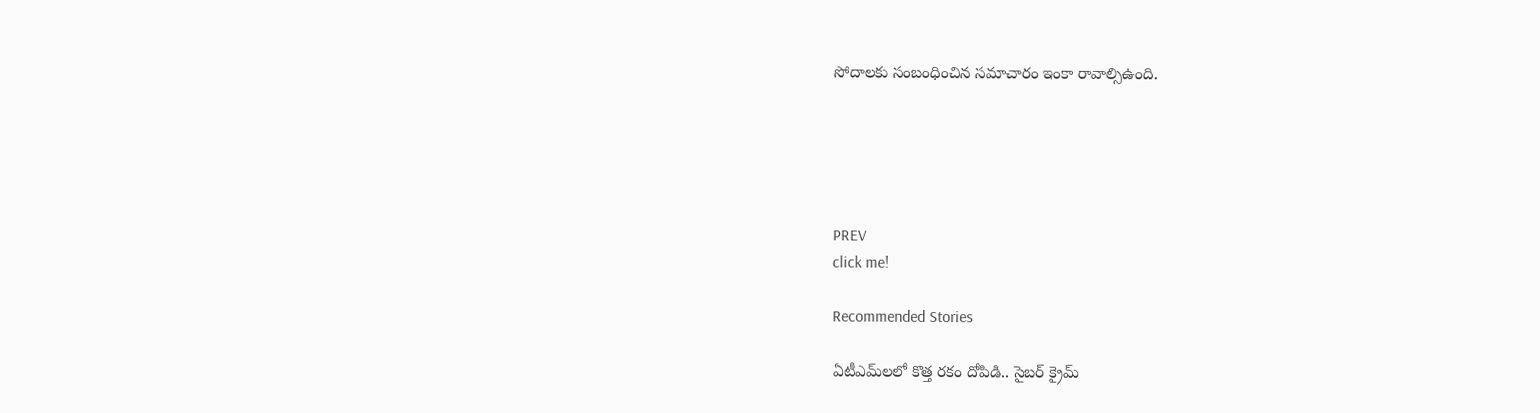సోదాలకు సంబంధించిన సమాచారం ఇంకా రావాల్సిఉంది.





PREV
click me!

Recommended Stories

ఏటీఎమ్‌లలో కొత్త ర‌కం దోపిడి.. సైబ‌ర్ క్రైమ్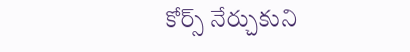కోర్స్ నేర్చుకుని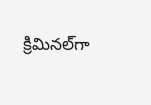క్రిమిన‌ల్‌గా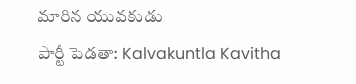మారిన యువ‌కుడు
పార్టీ పెడతా: Kalvakuntla Kavitha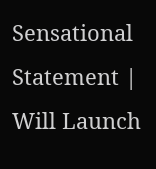Sensational Statement | Will Launch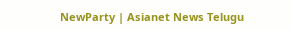NewParty | Asianet News Telugu